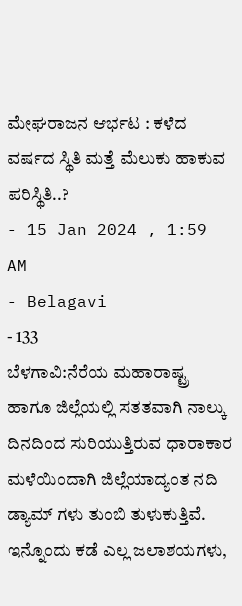ಮೇಘರಾಜನ ಆರ್ಭಟ : ಕಳೆದ ವರ್ಷದ ಸ್ಥಿತಿ ಮತ್ತೆ ಮೆಲುಕು ಹಾಕುವ ಪರಿಸ್ಥಿತಿ..?
- 15 Jan 2024 , 1:59 AM
- Belagavi
- 133
ಬೆಳಗಾವಿ:ನೆರೆಯ ಮಹಾರಾಷ್ಟ್ರ ಹಾಗೂ ಜಿಲ್ಲೆಯಲ್ಲಿ ಸತತವಾಗಿ ನಾಲ್ಕು ದಿನದಿಂದ ಸುರಿಯುತ್ತಿರುವ ಧಾರಾಕಾರ ಮಳೆಯಿಂದಾಗಿ ಜಿಲ್ಲೆಯಾದ್ಯಂತ ನದಿ ಡ್ಯಾಮ್ ಗಳು ತುಂಬಿ ತುಳುಕುತ್ತಿವೆ. ಇನ್ನೊಂದು ಕಡೆ ಎಲ್ಲ ಜಲಾಶಯಗಳು,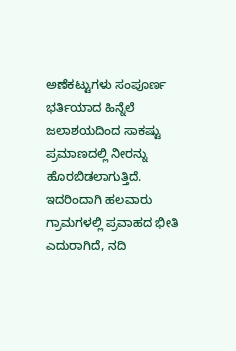ಅಣೆಕಟ್ಟುಗಳು ಸಂಪೂರ್ಣ ಭರ್ತಿಯಾದ ಹಿನ್ನೆಲೆ ಜಲಾಶಯದಿಂದ ಸಾಕಷ್ಟು ಪ್ರಮಾಣದಲ್ಲಿ ನೀರನ್ನು ಹೊರಬಿಡಲಾಗುತ್ತಿದೆ. ಇದರಿಂದಾಗಿ ಹಲವಾರು ಗ್ರಾಮಗಳಲ್ಲಿ ಪ್ರವಾಹದ ಭೀತಿ ಎದುರಾಗಿದೆ, ನದಿ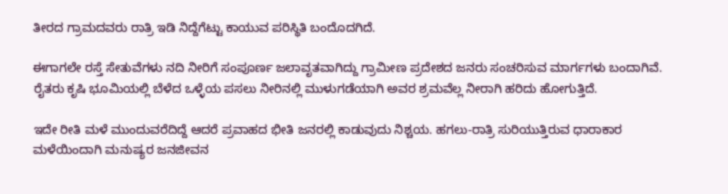ತೀರದ ಗ್ರಾಮದವರು ರಾತ್ರಿ ಇಡಿ ನಿದ್ದೆಗೆಟ್ಟು ಕಾಯುವ ಪರಿಸ್ಥಿತಿ ಬಂದೊದಗಿದೆ.

ಈಗಾಗಲೇ ರಸ್ತೆ ಸೇತುವೆಗಳು ನದಿ ನೀರಿಗೆ ಸಂಪೂರ್ಣ ಜಲಾವೃತವಾಗಿದ್ದು ಗ್ರಾಮೀಣ ಪ್ರದೇಶದ ಜನರು ಸಂಚರಿಸುವ ಮಾರ್ಗಗಳು ಬಂದಾಗಿವೆ. ರೈತರು ಕೃಷಿ ಭೂಮಿಯಲ್ಲಿ ಬೆಳೆದ ಒಳ್ಳೆಯ ಪಸಲು ನೀರಿನಲ್ಲಿ ಮುಳುಗಡೆಯಾಗಿ ಅವರ ಶ್ರಮವೆಲ್ಲ ನೀರಾಗಿ ಹರಿದು ಹೋಗುತ್ತಿದೆ.

ಇದೇ ರೀತಿ ಮಳೆ ಮುಂದುವರೆದಿದ್ದೆ ಆದರೆ ಪ್ರವಾಹದ ಭೀತಿ ಜನರಲ್ಲಿ ಕಾಡುವುದು ನಿಶ್ಚಯ. ಹಗಲು-ರಾತ್ರಿ ಸುರಿಯುತ್ತಿರುವ ಧಾರಾಕಾರ ಮಳೆಯಿಂದಾಗಿ ಮನುಷ್ಯರ ಜನಜೀವನ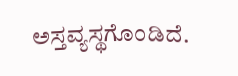ಅಸ್ತವ್ಯಸ್ಥಗೊಂಡಿದೆ.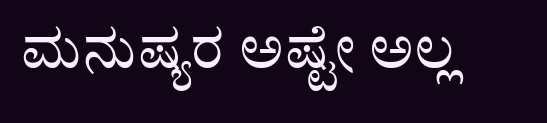ಮನುಷ್ಯರ ಅಷ್ಟೇ ಅಲ್ಲ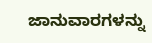ಜಾನುವಾರಗಳನ್ನು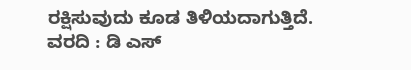ರಕ್ಷಿಸುವುದು ಕೂಡ ತಿಳಿಯದಾಗುತ್ತಿದೆ.
ವರದಿ : ಡಿ ಎಸ್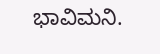ಭಾವಿಮನಿ.